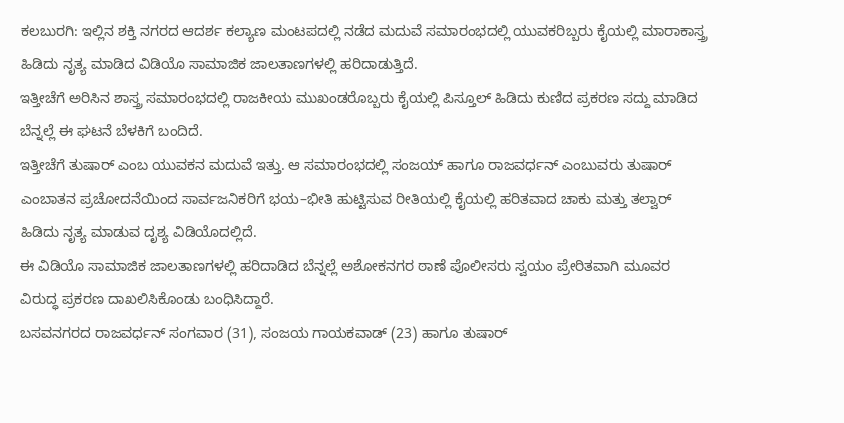ಕಲಬುರಗಿ: ಇಲ್ಲಿನ ಶಕ್ತಿ ನಗರದ ಆದರ್ಶ ಕಲ್ಯಾಣ ಮಂಟಪದಲ್ಲಿ ನಡೆದ ಮದುವೆ ಸಮಾರಂಭದಲ್ಲಿ ಯುವಕರಿಬ್ಬರು ಕೈಯಲ್ಲಿ ಮಾರಾಕಾಸ್ತ್ರ ಹಿಡಿದು ನೃತ್ಯ ಮಾಡಿದ ವಿಡಿಯೊ ಸಾಮಾಜಿಕ ಜಾಲತಾಣಗಳಲ್ಲಿ ಹರಿದಾಡುತ್ತಿದೆ.
ಇತ್ತೀಚೆಗೆ ಅರಿಸಿನ ಶಾಸ್ತ್ರ ಸಮಾರಂಭದಲ್ಲಿ ರಾಜಕೀಯ ಮುಖಂಡರೊಬ್ಬರು ಕೈಯಲ್ಲಿ ಪಿಸ್ತೂಲ್ ಹಿಡಿದು ಕುಣಿದ ಪ್ರಕರಣ ಸದ್ದು ಮಾಡಿದ ಬೆನ್ನಲ್ಲೆ ಈ ಘಟನೆ ಬೆಳಕಿಗೆ ಬಂದಿದೆ.
ಇತ್ತೀಚೆಗೆ ತುಷಾರ್ ಎಂಬ ಯುವಕನ ಮದುವೆ ಇತ್ತು. ಆ ಸಮಾರಂಭದಲ್ಲಿ ಸಂಜಯ್ ಹಾಗೂ ರಾಜವರ್ಧನ್ ಎಂಬುವರು ತುಷಾರ್ ಎಂಬಾತನ ಪ್ರಚೋದನೆಯಿಂದ ಸಾರ್ವಜನಿಕರಿಗೆ ಭಯ–ಭೀತಿ ಹುಟ್ಟಿಸುವ ರೀತಿಯಲ್ಲಿ ಕೈಯಲ್ಲಿ ಹರಿತವಾದ ಚಾಕು ಮತ್ತು ತಲ್ವಾರ್ ಹಿಡಿದು ನೃತ್ಯ ಮಾಡುವ ದೃಶ್ಯ ವಿಡಿಯೊದಲ್ಲಿದೆ.
ಈ ವಿಡಿಯೊ ಸಾಮಾಜಿಕ ಜಾಲತಾಣಗಳಲ್ಲಿ ಹರಿದಾಡಿದ ಬೆನ್ನಲ್ಲೆ ಅಶೋಕನಗರ ಠಾಣೆ ಪೊಲೀಸರು ಸ್ವಯಂ ಪ್ರೇರಿತವಾಗಿ ಮೂವರ ವಿರುದ್ಧ ಪ್ರಕರಣ ದಾಖಲಿಸಿಕೊಂಡು ಬಂಧಿಸಿದ್ದಾರೆ.
ಬಸವನಗರದ ರಾಜವರ್ಧನ್ ಸಂಗವಾರ (31), ಸಂಜಯ ಗಾಯಕವಾಡ್ (23) ಹಾಗೂ ತುಷಾರ್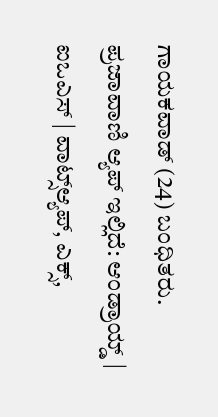ಗಾಯಕವಾಡ್ (24) ಬಂಧಿತರು.
ಪ್ರಜಾವಾಣಿ ಆ್ಯಪ್ ಇಲ್ಲಿದೆ: ಆಂಡ್ರಾಯ್ಡ್ | ಐಒಎಸ್ | ವಾಟ್ಸ್ಆ್ಯಪ್, ಎಕ್ಸ್,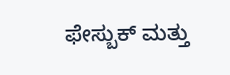ಫೇಸ್ಬುಕ್ ಮತ್ತು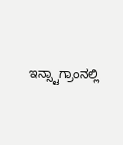ಇನ್ಸ್ಟಾಗ್ರಾಂನಲ್ಲಿ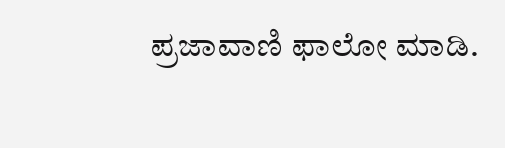ಪ್ರಜಾವಾಣಿ ಫಾಲೋ ಮಾಡಿ.